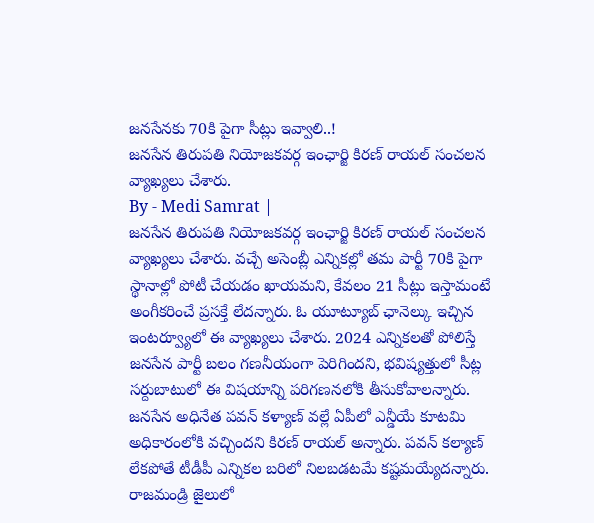జనసేనకు 70కి పైగా సీట్లు ఇవ్వాలి..!
జనసేన తిరుపతి నియోజకవర్గ ఇంఛార్జి కిరణ్ రాయల్ సంచలన వ్యాఖ్యలు చేశారు.
By - Medi Samrat |
జనసేన తిరుపతి నియోజకవర్గ ఇంఛార్జి కిరణ్ రాయల్ సంచలన వ్యాఖ్యలు చేశారు. వచ్చే అసెంబ్లీ ఎన్నికల్లో తమ పార్టీ 70కి పైగా స్థానాల్లో పోటీ చేయడం ఖాయమని, కేవలం 21 సీట్లు ఇస్తామంటే అంగీకరించే ప్రసక్తే లేదన్నారు. ఓ యూట్యూబ్ ఛానెల్కు ఇచ్చిన ఇంటర్వ్యూలో ఈ వ్యాఖ్యలు చేశారు. 2024 ఎన్నికలతో పోలిస్తే జనసేన పార్టీ బలం గణనీయంగా పెరిగిందని, భవిష్యత్తులో సీట్ల సర్దుబాటులో ఈ విషయాన్ని పరిగణనలోకి తీసుకోవాలన్నారు. జనసేన అధినేత పవన్ కళ్యాణ్ వల్లే ఏపీలో ఎన్డీయే కూటమి అధికారంలోకి వచ్చిందని కిరణ్ రాయల్ అన్నారు. పవన్ కల్యాణ్ లేకపోతే టీడీపీ ఎన్నికల బరిలో నిలబడటమే కష్టమయ్యేదన్నారు. రాజమండ్రి జైలులో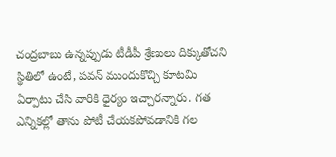చంద్రబాబు ఉన్నప్పుడు టీడీపీ శ్రేణులు దిక్కుతోచని స్థితిలో ఉంటే, పవన్ ముందుకొచ్చి కూటమి ఏర్పాటు చేసి వారికి ధైర్యం ఇచ్చారన్నారు. గత ఎన్నికల్లో తాను పోటీ చేయకపోవడానికి గల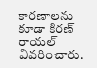కారణాలను కూడా కిరణ్ రాయల్ వివరించారు.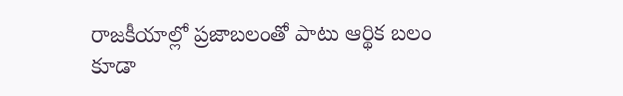రాజకీయాల్లో ప్రజాబలంతో పాటు ఆర్థిక బలం కూడా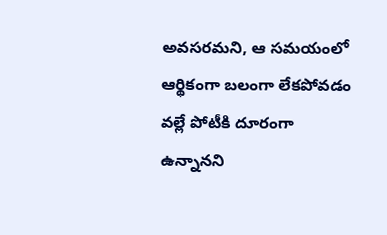అవసరమని, ఆ సమయంలో ఆర్థికంగా బలంగా లేకపోవడం వల్లే పోటీకి దూరంగా ఉన్నానని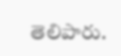తెలిపారు.